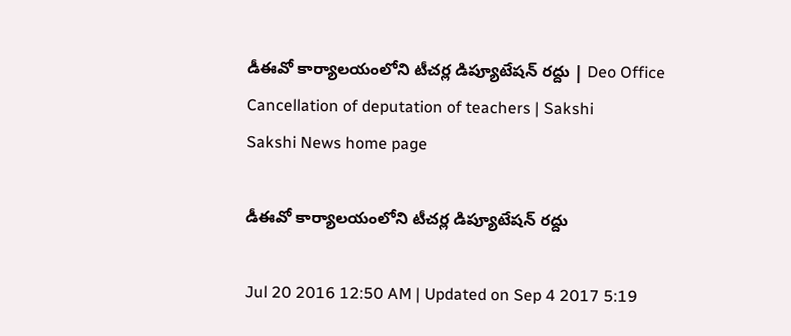డీఈవో కార్యాలయంలోని టీచర్ల డిప్యూటేషన్‌ రద్దు | Deo Office Cancellation of deputation of teachers | Sakshi
Sakshi News home page

డీఈవో కార్యాలయంలోని టీచర్ల డిప్యూటేషన్‌ రద్దు

Jul 20 2016 12:50 AM | Updated on Sep 4 2017 5:19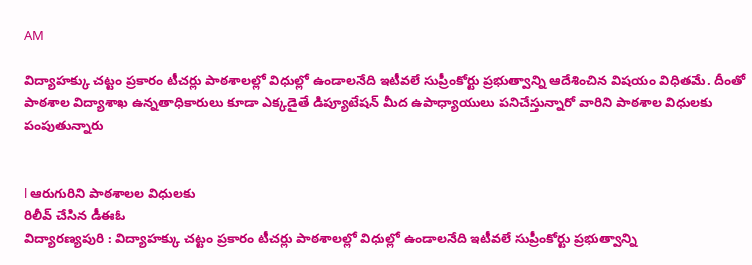AM

విద్యాహక్కు చట్టం ప్రకారం టీచర్లు పాఠశాలల్లో విధుల్లో ఉండాలనేది ఇటీవలే సుప్రీంకోర్టు ప్రభుత్వాన్ని ఆదేశించిన విషయం విధితమే. దీంతో పాఠశాల విద్యాశాఖ ఉన్నతాధికారులు కూడా ఎక్కడైతే డిప్యూటేషన్‌ మీద ఉపాధ్యాయులు పనిచేస్తున్నారో వారిని పాఠశాల విధులకు పంపుతున్నారు


l ఆరుగురిని పాఠశాలల విధులకు
రిలీవ్‌ చేసిన డీఈఓ
విద్యారణ్యపురి : విద్యాహక్కు చట్టం ప్రకారం టీచర్లు పాఠశాలల్లో విధుల్లో ఉండాలనేది ఇటీవలే సుప్రీంకోర్టు ప్రభుత్వాన్ని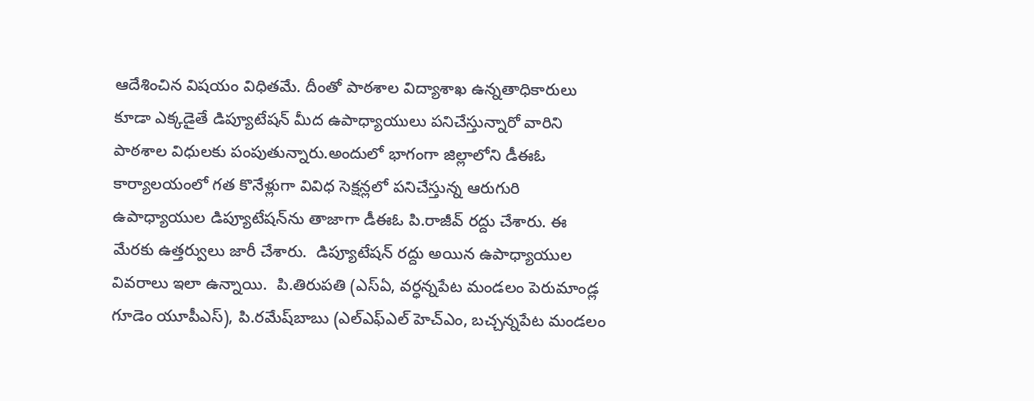ఆదేశించిన విషయం విధితమే. దీంతో పాఠశాల విద్యాశాఖ ఉన్నతాధికారులు కూడా ఎక్కడైతే డిప్యూటేషన్‌ మీద ఉపాధ్యాయులు పనిచేస్తున్నారో వారిని పాఠశాల విధులకు పంపుతున్నారు.అందులో భాగంగా జిల్లాలోని డీఈఓ కార్యాలయంలో గత కొనేళ్లుగా వివిధ సెక్షన్లలో పనిచేస్తున్న ఆరుగురి ఉపాధ్యాయుల డిప్యూటేషన్‌ను తాజాగా డీఈఓ పి.రాజీవ్‌ రద్దు చేశారు. ఈ మేరకు ఉత్తర్వులు జారీ చేశారు.  డిప్యూటేషన్‌ రద్దు అయిన ఉపాధ్యాయుల వివరాలు ఇలా ఉన్నాయి.  పి.తిరుపతి (ఎస్‌ఏ, వర్ధన్నపేట మండలం పెరుమాండ్ల గూడెం యూపీఎస్‌), పి.రమేష్‌బాబు (ఎల్‌ఎఫ్‌ఎల్‌ హెచ్‌ఎం, బచ్చన్నపేట మండలం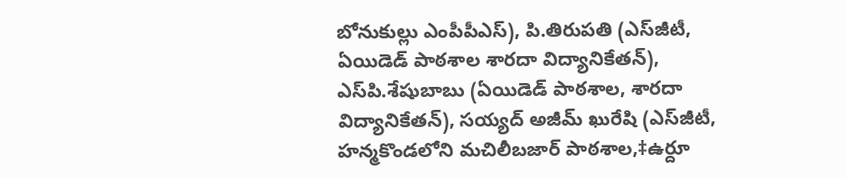బోనుకుల్లు ఎంపీపీఎస్‌), పి.తిరుపతి (ఎస్‌జీటీ, ఏయిడెడ్‌ పాఠశాల శారదా విద్యానికేతన్‌), ఎస్‌పి.శేషుబాబు (ఏయిడెడ్‌ పాఠశాల, శారదా విద్యానికేతన్‌), సయ్యద్‌ అజీమ్‌ ఖురేషి (ఎస్‌జీటీ, హన్మకొండలోని మచిలీబజార్‌ పాఠశాల,‡ఉర్దూ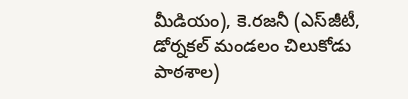మీడియం), కె.రజనీ (ఎస్‌జీటీ, డోర్నకల్‌ మండలం చిలుకోడు పాఠశాల)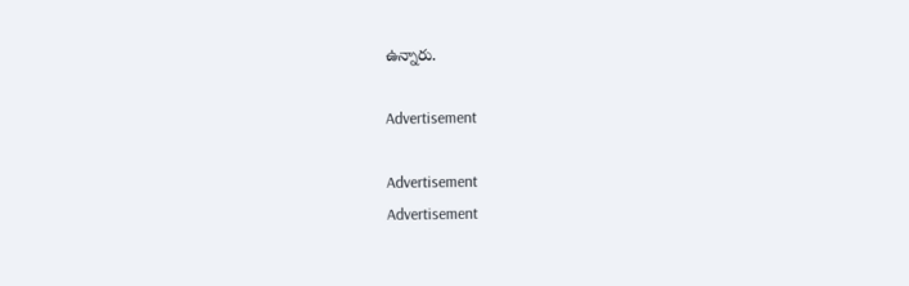ఉన్నారు.

Advertisement

Advertisement
Advertisement